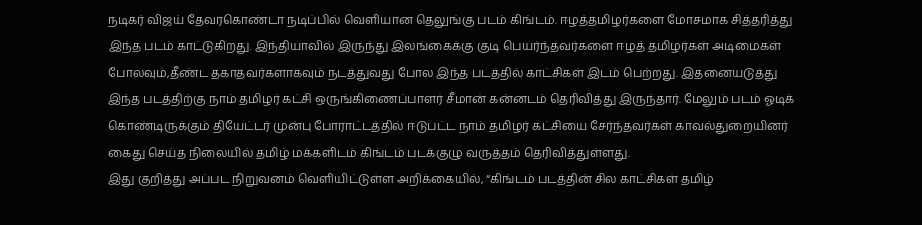நடிகர் விஜய் தேவரகொண்டா நடிப்பில் வெளியான தெலுங்கு படம் கிங்டம். ஈழத்தமிழர்களை மோசமாக சித்தரித்து இந்த படம் காட்டுகிறது. இந்தியாவில் இருந்து இலங்கைக்கு குடி பெயர்ந்தவர்களை ஈழத் தமிழர்கள் அடிமைகள் போலவும்,தீண்ட தகாதவர்களாகவும் நடத்துவது போல இந்த படத்தில் காட்சிகள் இடம் பெற்றது. இதனையடுத்து இந்த படத்திற்கு நாம் தமிழர் கட்சி ஒருங்கிணைப்பாளர் சீமான் கன்னடம் தெரிவித்து இருந்தார். மேலும் படம் ஓடிக் கொண்டிருக்கும் தியேட்டர் முன்பு போராட்டத்தில் ஈடுபட்ட நாம் தமிழர் கட்சியை சேர்ந்தவர்கள் காவல்துறையினர் கைது செய்த நிலையில் தமிழ் மக்களிடம் கிங்டம் படக்குழு வருத்தம் தெரிவித்துள்ளது.
இது குறித்து அப்பட நிறுவனம் வெளியிட்டுள்ள அறிக்கையில், “கிங்டம் படத்தின் சில காட்சிகள் தமிழ்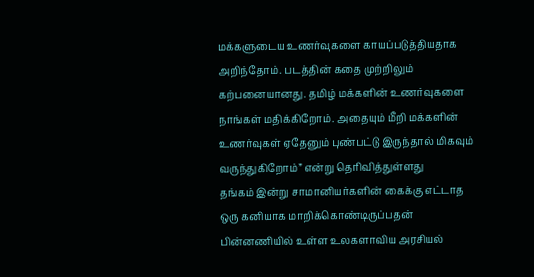மக்களுடைய உணர்வுகளை காயப்படுத்தியதாக அறிந்தோம். படத்தின் கதை முற்றிலும் கற்பனையானது. தமிழ் மக்களின் உணர்வுகளை நாங்கள் மதிக்கிறோம். அதையும் மீறி மக்களின் உணர்வுகள் ஏதேனும் புண்பட்டு இருந்தால் மிகவும் வருந்துகிறோம்” என்று தெரிவித்துள்ளது
தங்கம் இன்று சாமானியர்களின் கைக்கு எட்டாத ஒரு கனியாக மாறிக்கொண்டிருப்பதன் பின்னணியில் உள்ள உலகளாவிய அரசியல்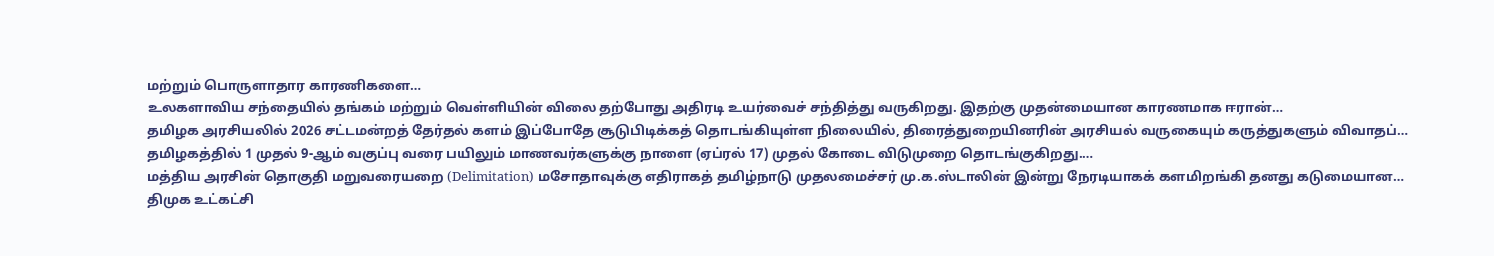மற்றும் பொருளாதார காரணிகளை…
உலகளாவிய சந்தையில் தங்கம் மற்றும் வெள்ளியின் விலை தற்போது அதிரடி உயர்வைச் சந்தித்து வருகிறது. இதற்கு முதன்மையான காரணமாக ஈரான்…
தமிழக அரசியலில் 2026 சட்டமன்றத் தேர்தல் களம் இப்போதே சூடுபிடிக்கத் தொடங்கியுள்ள நிலையில், திரைத்துறையினரின் அரசியல் வருகையும் கருத்துகளும் விவாதப்…
தமிழகத்தில் 1 முதல் 9-ஆம் வகுப்பு வரை பயிலும் மாணவர்களுக்கு நாளை (ஏப்ரல் 17) முதல் கோடை விடுமுறை தொடங்குகிறது.…
மத்திய அரசின் தொகுதி மறுவரையறை (Delimitation) மசோதாவுக்கு எதிராகத் தமிழ்நாடு முதலமைச்சர் மு.க.ஸ்டாலின் இன்று நேரடியாகக் களமிறங்கி தனது கடுமையான…
திமுக உட்கட்சி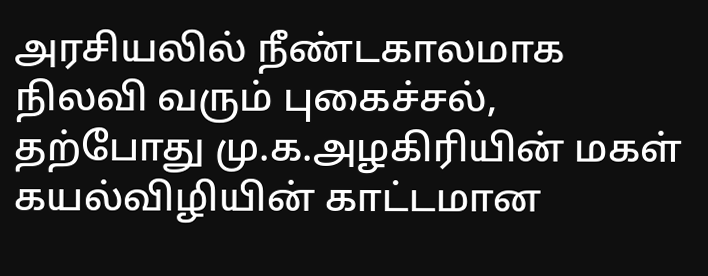அரசியலில் நீண்டகாலமாக நிலவி வரும் புகைச்சல், தற்போது மு.க.அழகிரியின் மகள் கயல்விழியின் காட்டமான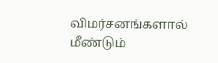விமர்சனங்களால் மீண்டும்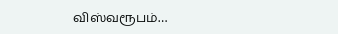விஸ்வரூபம்…